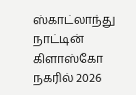ஸ்காட்லாந்து நாட்டின் கிளாஸ்கோ நகரில் 2026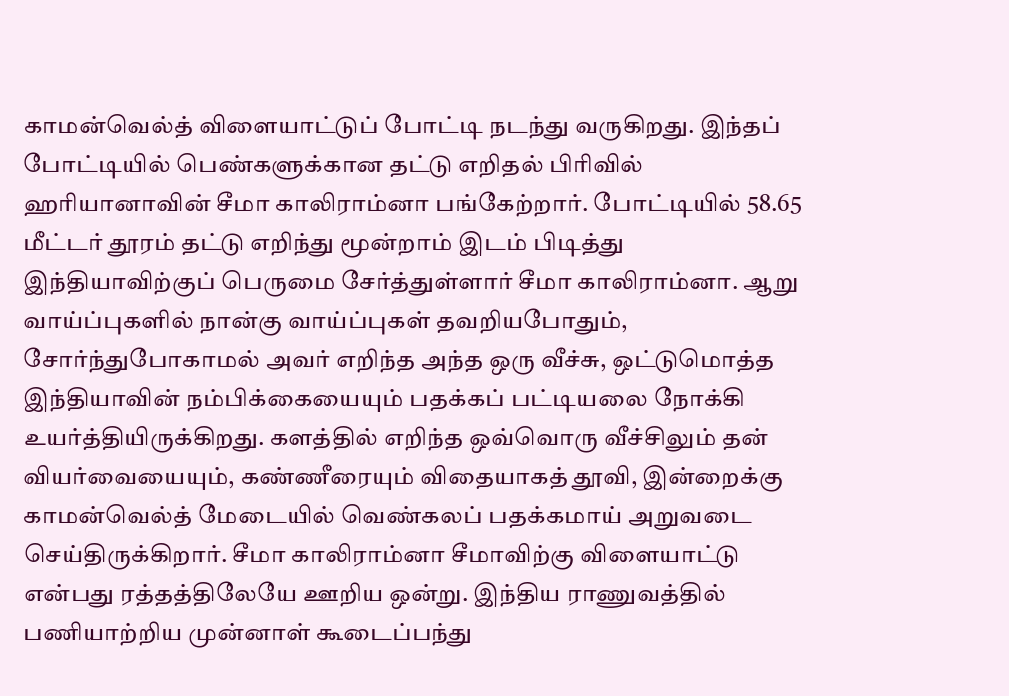காமன்வெல்த் விளையாட்டுப் போட்டி நடந்து வருகிறது. இந்தப் போட்டியில் பெண்களுக்கான தட்டு எறிதல் பிரிவில் ஹரியானாவின் சீமா காலிராம்னா பங்கேற்றார். போட்டியில் 58.65 மீட்டர் தூரம் தட்டு எறிந்து மூன்றாம் இடம் பிடித்து இந்தியாவிற்குப் பெருமை சேர்த்துள்ளார் சீமா காலிராம்னா. ஆறு வாய்ப்புகளில் நான்கு வாய்ப்புகள் தவறியபோதும், சோர்ந்துபோகாமல் அவர் எறிந்த அந்த ஒரு வீச்சு, ஒட்டுமொத்த இந்தியாவின் நம்பிக்கையையும் பதக்கப் பட்டியலை நோக்கி உயர்த்தியிருக்கிறது. களத்தில் எறிந்த ஒவ்வொரு வீச்சிலும் தன் வியர்வையையும், கண்ணீரையும் விதையாகத் தூவி, இன்றைக்கு காமன்வெல்த் மேடையில் வெண்கலப் பதக்கமாய் அறுவடை செய்திருக்கிறார். சீமா காலிராம்னா சீமாவிற்கு விளையாட்டு என்பது ரத்தத்திலேயே ஊறிய ஒன்று. இந்திய ராணுவத்தில் பணியாற்றிய முன்னாள் கூடைப்பந்து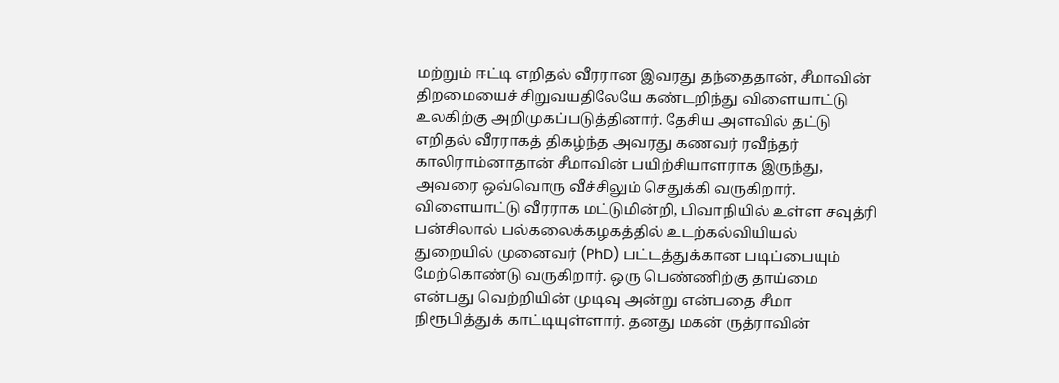மற்றும் ஈட்டி எறிதல் வீரரான இவரது தந்தைதான், சீமாவின் திறமையைச் சிறுவயதிலேயே கண்டறிந்து விளையாட்டு உலகிற்கு அறிமுகப்படுத்தினார். தேசிய அளவில் தட்டு எறிதல் வீரராகத் திகழ்ந்த அவரது கணவர் ரவீந்தர் காலிராம்னாதான் சீமாவின் பயிற்சியாளராக இருந்து, அவரை ஒவ்வொரு வீச்சிலும் செதுக்கி வருகிறார். விளையாட்டு வீரராக மட்டுமின்றி, பிவாநியில் உள்ள சவுத்ரி பன்சிலால் பல்கலைக்கழகத்தில் உடற்கல்வியியல் துறையில் முனைவர் (PhD) பட்டத்துக்கான படிப்பையும் மேற்கொண்டு வருகிறார். ஒரு பெண்ணிற்கு தாய்மை என்பது வெற்றியின் முடிவு அன்று என்பதை சீமா நிரூபித்துக் காட்டியுள்ளார். தனது மகன் ருத்ராவின்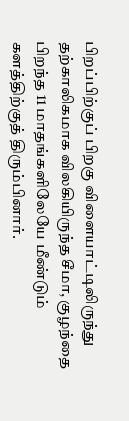பிறப்பிற்குப் பிறகு விளையாட்டிலிருந்து தற்காலிகமாக விலகியிருந்த சீமா, குழந்தை பிறந்த 11 மாதங்களிலேயே மீண்டும் களத்திற்குத் திரும்பினார்.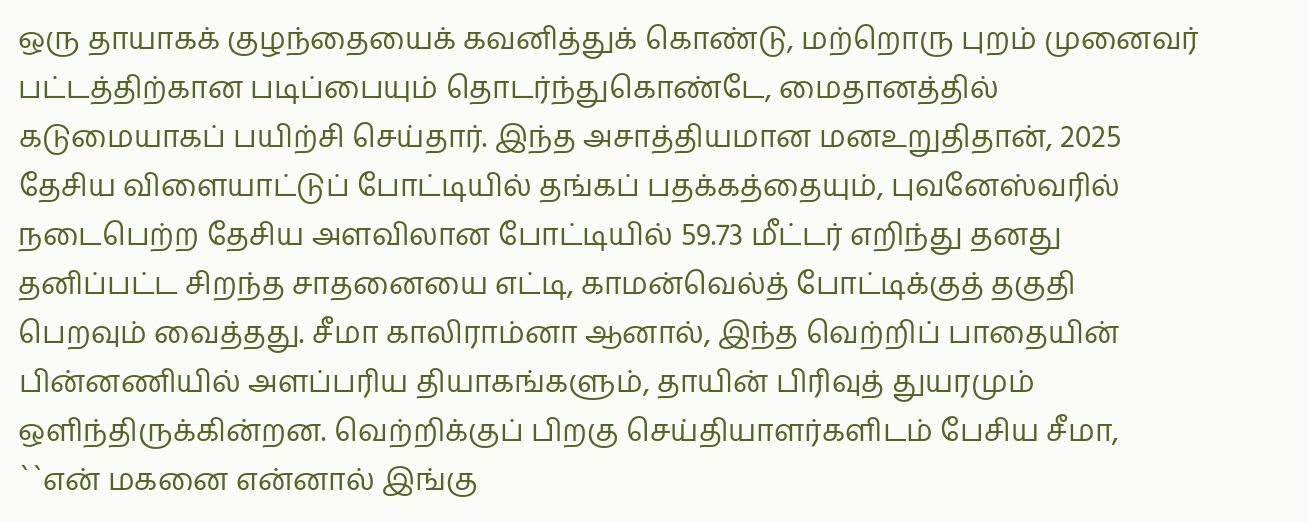ஒரு தாயாகக் குழந்தையைக் கவனித்துக் கொண்டு, மற்றொரு புறம் முனைவர் பட்டத்திற்கான படிப்பையும் தொடர்ந்துகொண்டே, மைதானத்தில் கடுமையாகப் பயிற்சி செய்தார். இந்த அசாத்தியமான மனஉறுதிதான், 2025 தேசிய விளையாட்டுப் போட்டியில் தங்கப் பதக்கத்தையும், புவனேஸ்வரில் நடைபெற்ற தேசிய அளவிலான போட்டியில் 59.73 மீட்டர் எறிந்து தனது தனிப்பட்ட சிறந்த சாதனையை எட்டி, காமன்வெல்த் போட்டிக்குத் தகுதி பெறவும் வைத்தது. சீமா காலிராம்னா ஆனால், இந்த வெற்றிப் பாதையின் பின்னணியில் அளப்பரிய தியாகங்களும், தாயின் பிரிவுத் துயரமும் ஒளிந்திருக்கின்றன. வெற்றிக்குப் பிறகு செய்தியாளர்களிடம் பேசிய சீமா, ``என் மகனை என்னால் இங்கு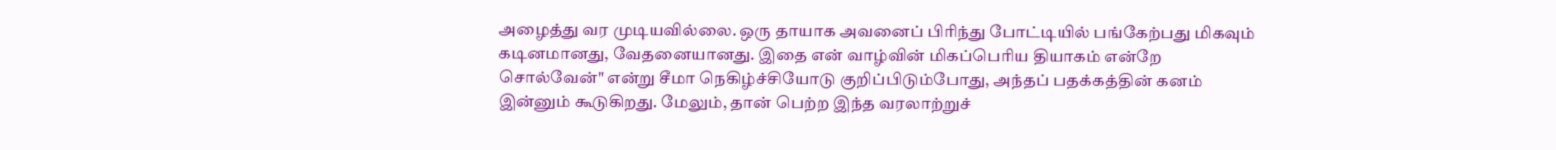அழைத்து வர முடியவில்லை. ஒரு தாயாக அவனைப் பிரிந்து போட்டியில் பங்கேற்பது மிகவும் கடினமானது, வேதனையானது. இதை என் வாழ்வின் மிகப்பெரிய தியாகம் என்றே சொல்வேன்" என்று சீமா நெகிழ்ச்சியோடு குறிப்பிடும்போது, அந்தப் பதக்கத்தின் கனம் இன்னும் கூடுகிறது. மேலும், தான் பெற்ற இந்த வரலாற்றுச்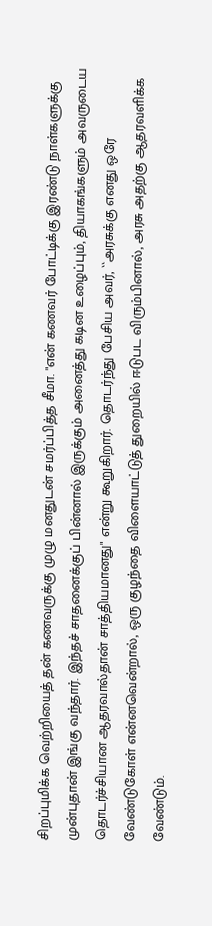சிறப்புமிக்க வெற்றியைத் தன் கணவருக்கு முழு மனதுடன் சமர்ப்பித்த சீமா. "என் கணவர் போட்டிக்கு இரண்டு நாள்களுக்கு முன்புதான் இங்கு வந்தார். இந்தச் சாதனைக்குப் பின்னால் இருக்கும் அனைத்து கடின உழைப்பும், தியாகங்களும் அவருடைய தொடர்ச்சியான ஆதரவால்தான் சாத்தியமானது" என்று கூறுகிறார். தொடர்ந்து பேசிய அவர், ``அரசுக்கு எனது ஒரே வேண்டுகோள் என்னவென்றால், ஒரு குழந்தை விளையாட்டுத் துறையில் ஈடுபட விரும்பினால், அரசு அதற்கு ஆதரவளிக்க வேண்டும்.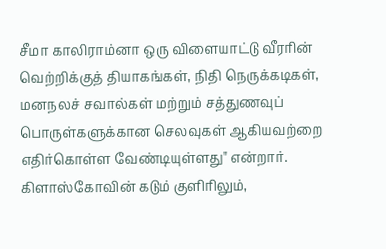சீமா காலிராம்னா ஒரு விளையாட்டு வீரரின் வெற்றிக்குத் தியாகங்கள், நிதி நெருக்கடிகள், மனநலச் சவால்கள் மற்றும் சத்துணவுப் பொருள்களுக்கான செலவுகள் ஆகியவற்றை எதிர்கொள்ள வேண்டியுள்ளது" என்றார். கிளாஸ்கோவின் கடும் குளிரிலும்,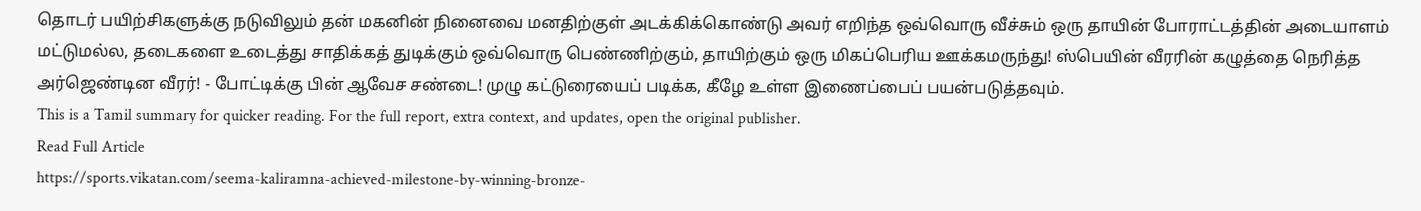தொடர் பயிற்சிகளுக்கு நடுவிலும் தன் மகனின் நினைவை மனதிற்குள் அடக்கிக்கொண்டு அவர் எறிந்த ஒவ்வொரு வீச்சும் ஒரு தாயின் போராட்டத்தின் அடையாளம் மட்டுமல்ல, தடைகளை உடைத்து சாதிக்கத் துடிக்கும் ஒவ்வொரு பெண்ணிற்கும், தாயிற்கும் ஒரு மிகப்பெரிய ஊக்கமருந்து! ஸ்பெயின் வீரரின் கழுத்தை நெரித்த அர்ஜெண்டின வீரர்! - போட்டிக்கு பின் ஆவேச சண்டை! முழு கட்டுரையைப் படிக்க, கீழே உள்ள இணைப்பைப் பயன்படுத்தவும்.
This is a Tamil summary for quicker reading. For the full report, extra context, and updates, open the original publisher.
Read Full Article
https://sports.vikatan.com/seema-kaliramna-achieved-milestone-by-winning-bronze-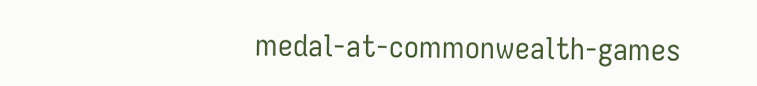medal-at-commonwealth-games